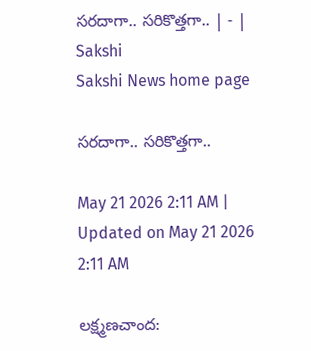సరదాగా.. సరికొత్తగా.. | - | Sakshi
Sakshi News home page

సరదాగా.. సరికొత్తగా..

May 21 2026 2:11 AM | Updated on May 21 2026 2:11 AM

లక్ష్మణచాంద: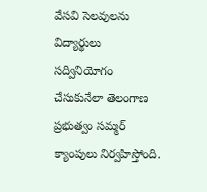వేసవి సెలవులను విద్యార్థులు సద్వినియోగం చేసుకునేలా తెలంగాణ ప్రభుత్వం సమ్మర్‌ క్యాంపులు నిర్వహిస్తోంది.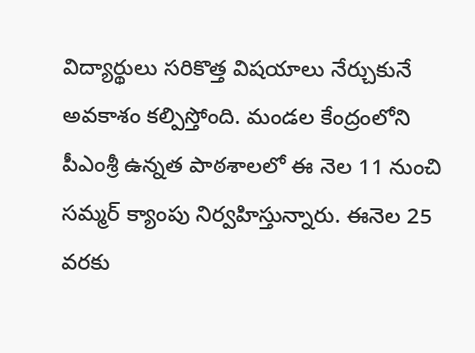విద్యార్థులు సరికొత్త విషయాలు నేర్చుకునే అవకాశం కల్పిస్తోంది. మండల కేంద్రంలోని పీఎంశ్రీ ఉన్నత పాఠశాలలో ఈ నెల 11 నుంచి సమ్మర్‌ క్యాంపు నిర్వహిస్తున్నారు. ఈనెల 25 వరకు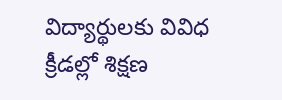విద్యార్థులకు వివిధ క్రీడల్లో శిక్షణ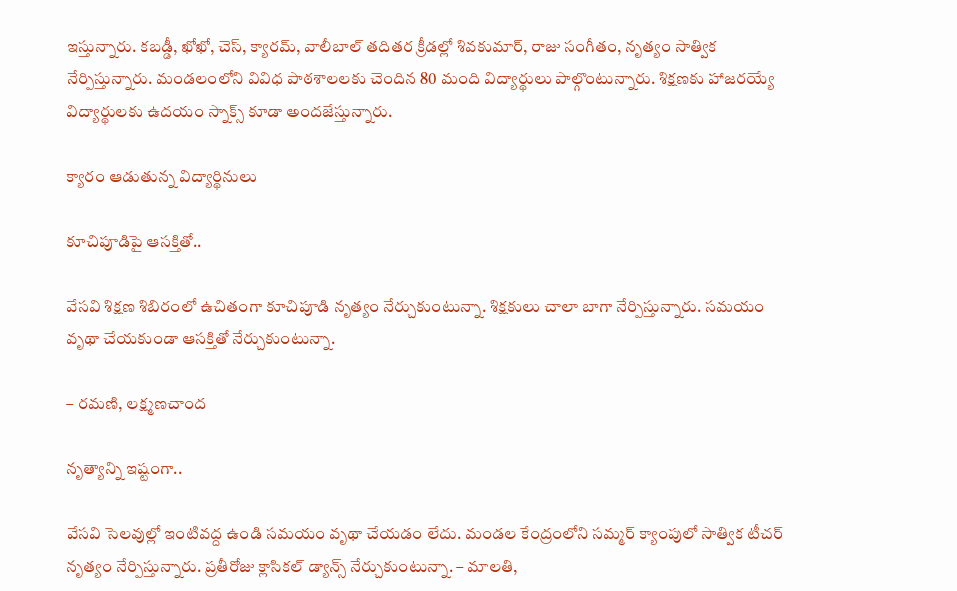ఇస్తున్నారు. కబడ్డీ, ఖోఖో, చెస్‌, క్యారమ్‌, వాలీబాల్‌ తదితర క్రీడల్లో శివకుమార్‌, రాజు సంగీతం, నృత్యం సాత్విక నేర్పిస్తున్నారు. మండలంలోని వివిధ పాఠశాలలకు చెందిన 80 మంది విద్యార్థులు పాల్గొంటున్నారు. శిక్షణకు హాజరయ్యే విద్యార్థులకు ఉదయం స్నాక్స్‌ కూడా అందజేస్తున్నారు.

క్యారం ఆడుతున్న విద్యార్థినులు

కూచిపూడిపై ఆసక్తితో..

వేసవి శిక్షణ శిబిరంలో ఉచితంగా కూచిపూడి నృత్యం నేర్చుకుంటున్నా. శిక్షకులు చాలా బాగా నేర్పిస్తున్నారు. సమయం వృథా చేయకుండా ఆసక్తితో నేర్చుకుంటున్నా.

– రమణి, లక్ష్మణచాంద

నృత్యాన్ని ఇష్టంగా..

వేసవి సెలవుల్లో ఇంటివద్ద ఉండి సమయం వృథా చేయడం లేదు. మండల కేంద్రంలోని సమ్మర్‌ క్యాంపులో సాత్విక టీచర్‌ నృత్యం నేర్పిస్తున్నారు. ప్రతీరోజు క్లాసికల్‌ డ్యాన్స్‌ నేర్చుకుంటున్నా. – మాలతి,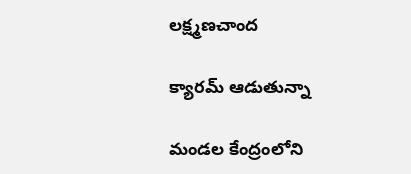లక్ష్మణచాంద

క్యారమ్‌ ఆడుతున్నా

మండల కేంద్రంలోని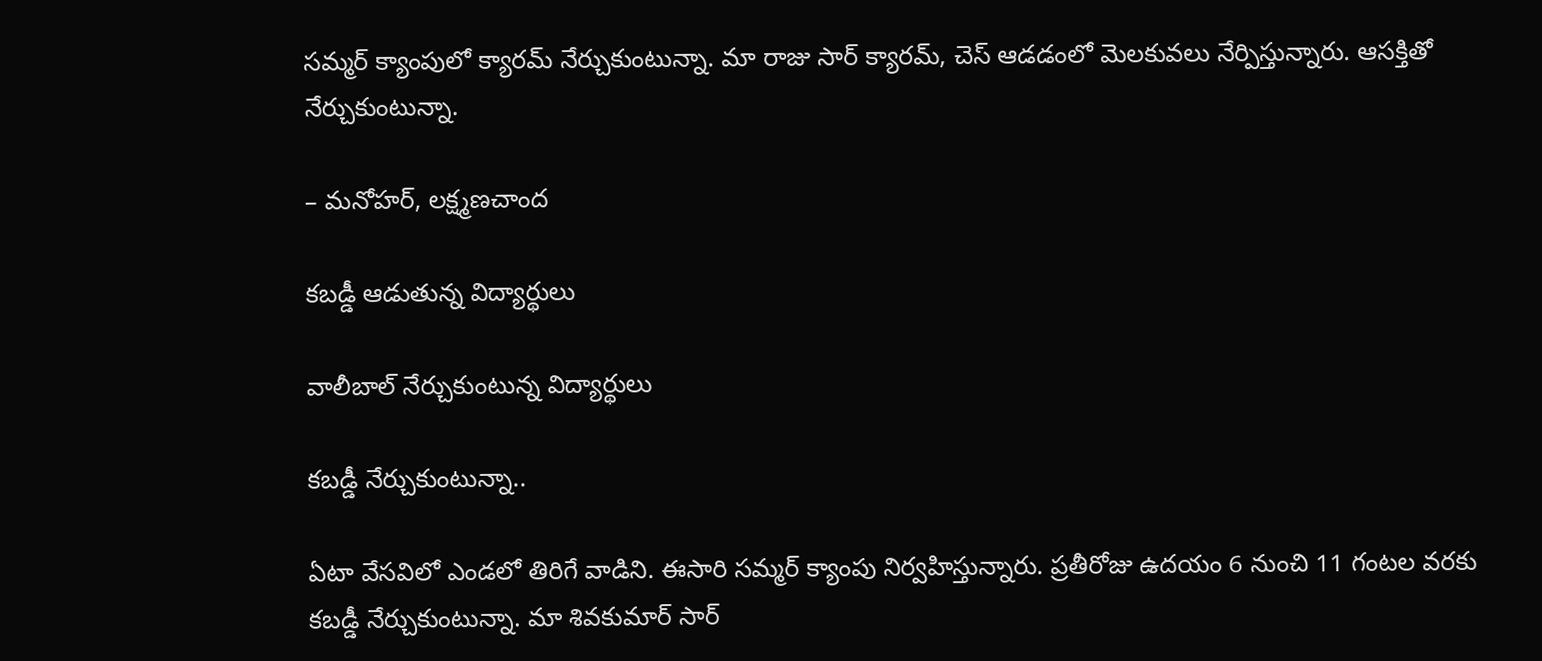సమ్మర్‌ క్యాంపులో క్యారమ్‌ నేర్చుకుంటున్నా. మా రాజు సార్‌ క్యారమ్‌, చెస్‌ ఆడడంలో మెలకువలు నేర్పిస్తున్నారు. ఆసక్తితో నేర్చుకుంటున్నా.

– మనోహర్‌, లక్ష్మణచాంద

కబడ్డీ ఆడుతున్న విద్యార్థులు

వాలీబాల్‌ నేర్చుకుంటున్న విద్యార్థులు

కబడ్డీ నేర్చుకుంటున్నా..

ఏటా వేసవిలో ఎండలో తిరిగే వాడిని. ఈసారి సమ్మర్‌ క్యాంపు నిర్వహిస్తున్నారు. ప్రతీరోజు ఉదయం 6 నుంచి 11 గంటల వరకు కబడ్డీ నేర్చుకుంటున్నా. మా శివకుమార్‌ సార్‌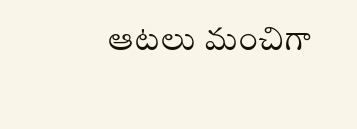ఆటలు మంచిగా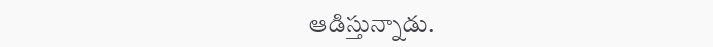ఆడిస్తున్నాడు.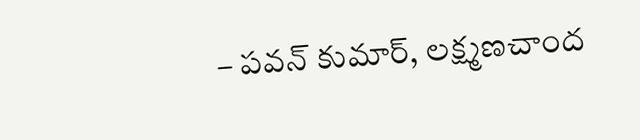– పవన్‌ కుమార్‌, లక్ష్మణచాంద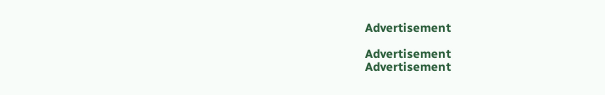Advertisement

Advertisement
Advertisement